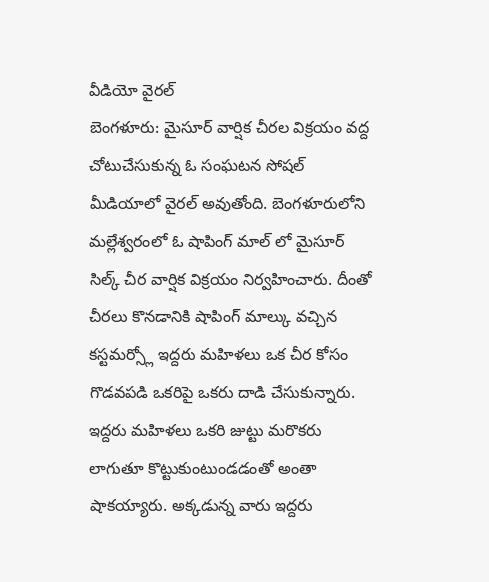వీడియో వైరల్
బెంగళూరు: మైసూర్ వార్షిక చీరల విక్రయం వద్ద చోటుచేసుకున్న ఓ సంఘటన సోషల్ మీడియాలో వైరల్ అవుతోంది. బెంగళూరులోని మల్లేశ్వరంలో ఓ షాపింగ్ మాల్ లో మైసూర్ సిల్క్ చీర వార్షిక విక్రయం నిర్వహించారు. దీంతో చీరలు కొనడానికి షాపింగ్ మాల్కు వచ్చిన కస్టమర్స్లో ఇద్దరు మహిళలు ఒక చీర కోసం గొడవపడి ఒకరిపై ఒకరు దాడి చేసుకున్నారు.
ఇద్దరు మహిళలు ఒకరి జుట్టు మరొకరు లాగుతూ కొట్టుకుంటుండడంతో అంతా షాకయ్యారు. అక్కడున్న వారు ఇద్దరు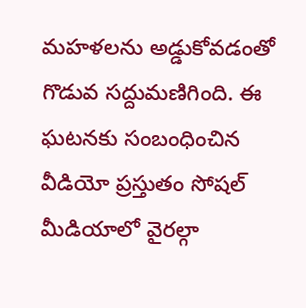మహళలను అడ్డుకోవడంతో గొడువ సద్దుమణిగింది. ఈ ఘటనకు సంబంధించిన వీడియో ప్రస్తుతం సోషల్ మీడియాలో వైరల్గా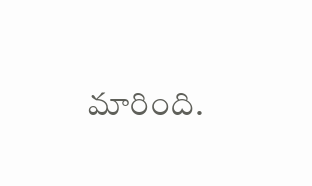మారింది.